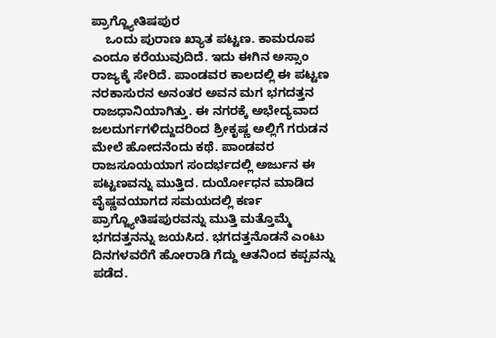ಪ್ರಾಗ್ಜ್ಯೋತಿಷಪುರ
    ಒಂದು ಪುರಾಣ ಖ್ಯಾತ ಪಟ್ಟಣ. ಕಾಮರೂಪ ಎಂದೂ ಕರೆಯುವುದಿದೆ. ಇದು ಈಗಿನ ಅಸ್ಸಾಂ ರಾಜ್ಯಕ್ಕೆ ಸೇರಿದೆ. ಪಾಂಡವರ ಕಾಲದಲ್ಲಿ ಈ ಪಟ್ಟಣ ನರಕಾಸುರನ ಅನಂತರ ಅವನ ಮಗ ಭಗದತ್ತನ ರಾಜಧಾನಿಯಾಗಿತ್ತು. ಈ ನಗರಕ್ಕೆ ಅಭೇದ್ಯವಾದ ಜಲದುರ್ಗಗಳಿದ್ದುದರಿಂದ ಶ್ರೀಕೃಷ್ಣ ಅಲ್ಲಿಗೆ ಗರುಡನ ಮೇಲೆ ಹೋದನೆಂದು ಕಥೆ. ಪಾಂಡವರ ರಾಜಸೂಯಯಾಗ ಸಂದರ್ಭದಲ್ಲಿ ಅರ್ಜುನ ಈ ಪಟ್ಟಣವನ್ನು ಮುತ್ತಿದ. ದುರ್ಯೋಧನ ಮಾಡಿದ ವೈಷ್ಣವಯಾಗದ ಸಮಯದಲ್ಲಿ ಕರ್ಣ ಪ್ರಾಗ್ಜ್ಯೋತಿಷಪುರವನ್ನು ಮುತ್ತಿ ಮತ್ತೊಮ್ಮೆ ಭಗದತ್ತನನ್ನು ಜಯಸಿದ. ಭಗದತ್ತನೊಡನೆ ಎಂಟು ದಿನಗಳವರೆಗೆ ಹೋರಾಡಿ ಗೆದ್ದು ಆತನಿಂದ ಕಪ್ಪವನ್ನು ಪಡೆದ.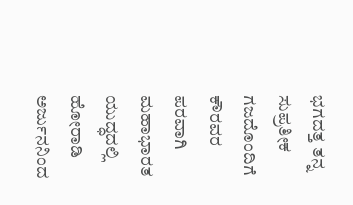ಭಗದತ್ತ ತನ್ನ ಸುಪ್ರತೀಕ ಗಜದೊಂದಿಗೆ ಕೌರವರ ಪರವಾಗಿ ಮಹಾಭಾರತ ಯುದ್ಧದಲ್ಲಿ ಹೋರಾಡಿ ಅರ್ಜುನನಿಂದ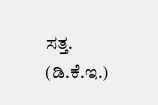ಸತ್ತ.                                                   (ಡಿ.ಕೆ.ಇ.)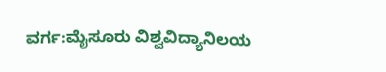ವರ್ಗ:ಮೈಸೂರು ವಿಶ್ವವಿದ್ಯಾನಿಲಯ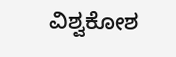ವಿಶ್ವಕೋಶ